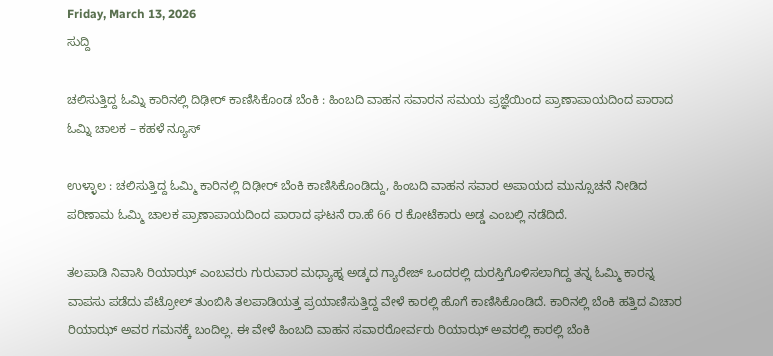Friday, March 13, 2026
ಸುದ್ದಿ

ಚಲಿಸುತ್ತಿದ್ದ ಓಮ್ನಿ ಕಾರಿನಲ್ಲಿ ದಿಢೀರ್ ಕಾಣಿಸಿಕೊಂಡ ಬೆಂಕಿ : ಹಿಂಬದಿ ವಾಹನ ಸವಾರನ ಸಮಯ ಪ್ರಜ್ಞೆಯಿಂದ ಪ್ರಾಣಾಪಾಯದಿಂದ ಪಾರಾದ ಓಮ್ನಿ ಚಾಲಕ – ಕಹಳೆ ನ್ಯೂಸ್

ಉಳ್ಳಾಲ : ಚಲಿಸುತ್ತಿದ್ದ ಓಮ್ಮಿ ಕಾರಿನಲ್ಲಿ ದಿಢೀರ್ ಬೆಂಕಿ ಕಾಣಿಸಿಕೊಂಡಿದ್ದು, ಹಿಂಬದಿ ವಾಹನ ಸವಾರ ಅಪಾಯದ ಮುನ್ಸೂಚನೆ ನೀಡಿದ ಪರಿಣಾಮ ಓಮ್ಮಿ ಚಾಲಕ ಪ್ರಾಣಾಪಾಯದಿಂದ ಪಾರಾದ ಘಟನೆ ರಾ.ಹೆ 66 ರ ಕೋಟೆಕಾರು ಅಡ್ಡ ಎಂಬಲ್ಲಿ ನಡೆದಿದೆ.

ತಲಪಾಡಿ ನಿವಾಸಿ ರಿಯಾಝ್ ಎಂಬವರು ಗುರುವಾರ ಮಧ್ಯಾಹ್ನ ಅಡ್ಕದ ಗ್ಯಾರೇಜ್ ಒಂದರಲ್ಲಿ ದುರಸ್ತಿಗೊಳಿಸಲಾಗಿದ್ದ ತನ್ನ ಓಮ್ಮಿ ಕಾರನ್ನ ವಾಪಸು ಪಡೆದು ಪೆಟ್ರೋಲ್ ತುಂಬಿಸಿ ತಲಪಾಡಿಯತ್ತ ಪ್ರಯಾಣಿಸುತ್ತಿದ್ದ ವೇಳೆ ಕಾರಲ್ಲಿ ಹೊಗೆ ಕಾಣಿಸಿಕೊಂಡಿದೆ. ಕಾರಿನಲ್ಲಿ ಬೆಂಕಿ ಹತ್ತಿದ ವಿಚಾರ ರಿಯಾಝ್ ಅವರ ಗಮನಕ್ಕೆ ಬಂದಿಲ್ಲ. ಈ ವೇಳೆ ಹಿಂಬದಿ ವಾಹನ ಸವಾರರೋರ್ವರು ರಿಯಾಝ್ ಅವರಲ್ಲಿ ಕಾರಲ್ಲಿ ಬೆಂಕಿ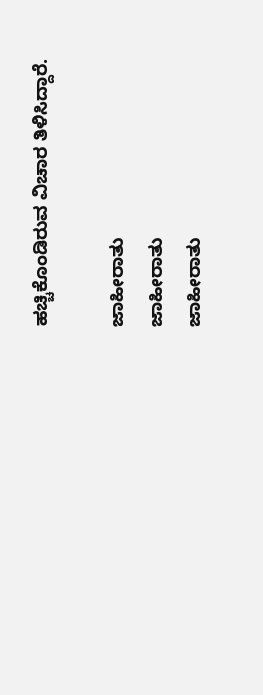ಹಚ್ಚಿಕೊಂಡಿರುವ ವಿಚಾರ ತಿಳಿಸಿದ್ದಾರೆ.

ಜಾಹೀರಾತು
ಜಾಹೀರಾತು
ಜಾಹೀರಾತು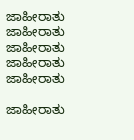ಜಾಹೀರಾತು
ಜಾಹೀರಾತು
ಜಾಹೀರಾತು
ಜಾಹೀರಾತು
ಜಾಹೀರಾತು

ಜಾಹೀರಾತು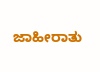ಜಾಹೀರಾತು